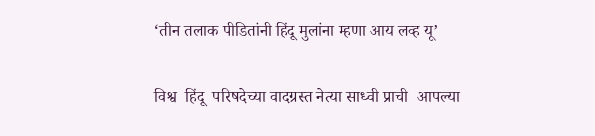‘तीन तलाक पीडितांनी हिंदू मुलांना म्हणा आय लव्ह यू’

विश्व  हिंदू  परिषदेच्या वादग्रस्त नेत्या साध्वी प्राची  आपल्या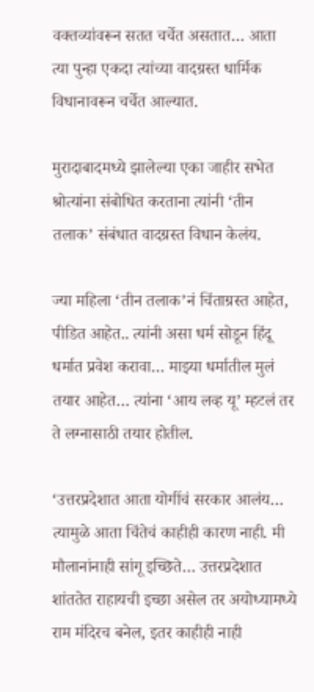वक्तव्यांवरून सतत चर्चेत असतात… आता त्या पुन्हा एकदा त्यांच्या वादग्रस्त धार्मिक विधानावरून चर्चेत आल्यात.

मुरादाबादमध्ये झालेल्या एका जाहीर सभेत श्रोत्यांना संबोधित करताना त्यांनी ‘तीन तलाक’ संबंधात वादग्रस्त विधान केलंय.

ज्या महिला ‘तीन तलाक’नं चिंताग्रस्त आहेत, पीडित आहेत.. त्यांनी असा धर्म सोडून हिंदू धर्मात प्रवेश करावा… माझ्या धर्मातील मुलं तयार आहेत… त्यांना ‘आय लव्ह यू’ म्हटलं तर ते लग्नासाठी तयार होतील.

‘उत्तरप्रदेशात आता योगींचं सरकार आलंय… त्यामुळे आता चिंतेचं काहीही कारण नाही. मी मौलानांनाही सांगू इच्छिते… उत्तरप्रदेशात शांततेत राहायची इच्छा असेल तर अयोध्यामध्ये राम मंदिरच बनेल, इतर काहीही नाही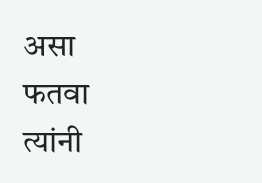असा फतवा त्यांनी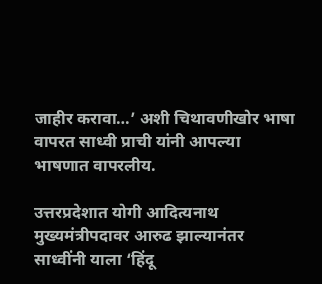जाहीर करावा…’ अशी चिथावणीखोर भाषा वापरत साध्वी प्राची यांनी आपल्या भाषणात वापरलीय.

उत्तरप्रदेशात योगी आदित्यनाथ मुख्यमंत्रीपदावर आरुढ झाल्यानंतर साध्वींनी याला ‘हिंदू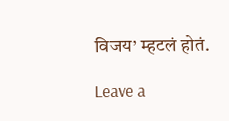विजय’ म्हटलं होतं.

Leave a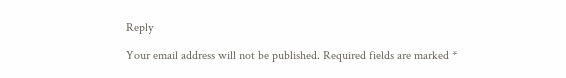Reply

Your email address will not be published. Required fields are marked *